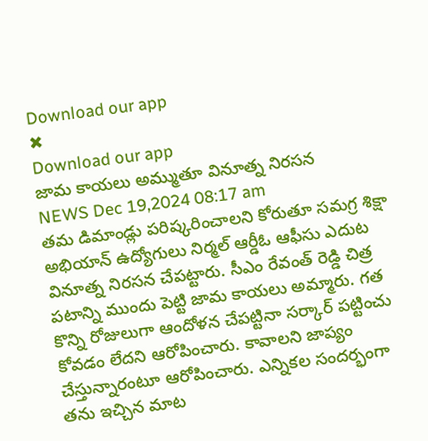Download our app
✖
Download our app
జామ కాయలు అమ్ముతూ వినూత్న నిరసన
NEWS Dec 19,2024 08:17 am
తమ డిమాండ్లు పరిష్కరించాలని కోరుతూ సమగ్ర శిక్షా అభియాన్ ఉద్యోగులు నిర్మల్ ఆర్డీఓ ఆఫీసు ఎదుట వినూత్న నిరసన చేపట్టారు. సీఎం రేవంత్ రెడ్డి చిత్ర పటాన్ని ముందు పెట్టి జామ కాయలు అమ్మారు. గత కొన్ని రోజులుగా ఆందోళన చేపట్టినా సర్కార్ పట్టించు కోవడం లేదని ఆరోపించారు. కావాలని జాప్యం చేస్తున్నారంటూ ఆరోపించారు. ఎన్నికల సందర్భంగా తను ఇచ్చిన మాట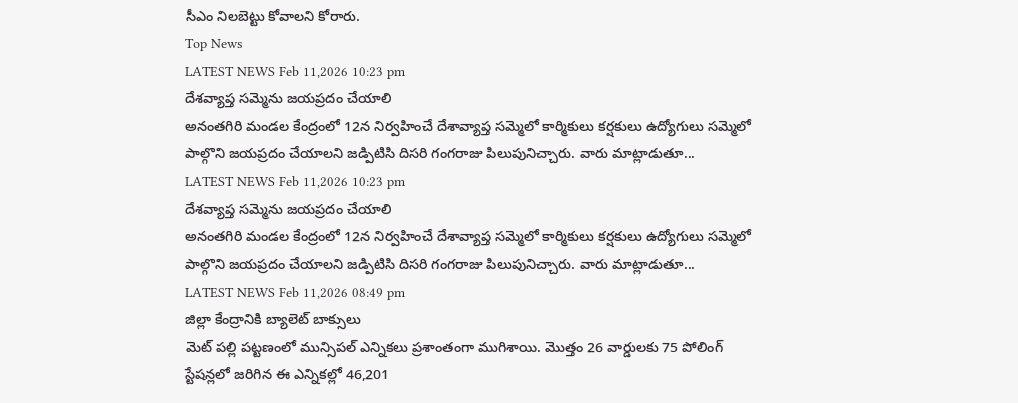సీఎం నిలబెట్టు కోవాలని కోరారు.
Top News
LATEST NEWS Feb 11,2026 10:23 pm
దేశవ్యాప్త సమ్మెను జయప్రదం చేయాలి
అనంతగిరి మండల కేంద్రంలో 12న నిర్వహించే దేశావ్యాప్త సమ్మెలో కార్మికులు కర్షకులు ఉద్యోగులు సమ్మెలో పాల్గొని జయప్రదం చేయాలని జడ్పిటిసి దిసరి గంగరాజు పిలుపునిచ్చారు. వారు మాట్లాడుతూ...
LATEST NEWS Feb 11,2026 10:23 pm
దేశవ్యాప్త సమ్మెను జయప్రదం చేయాలి
అనంతగిరి మండల కేంద్రంలో 12న నిర్వహించే దేశావ్యాప్త సమ్మెలో కార్మికులు కర్షకులు ఉద్యోగులు సమ్మెలో పాల్గొని జయప్రదం చేయాలని జడ్పిటిసి దిసరి గంగరాజు పిలుపునిచ్చారు. వారు మాట్లాడుతూ...
LATEST NEWS Feb 11,2026 08:49 pm
జిల్లా కేంద్రానికి బ్యాలెట్ బాక్సులు
మెట్ పల్లి పట్టణంలో మున్సిపల్ ఎన్నికలు ప్రశాంతంగా ముగిశాయి. మొత్తం 26 వార్డులకు 75 పోలింగ్ స్టేషన్లలో జరిగిన ఈ ఎన్నికల్లో 46,201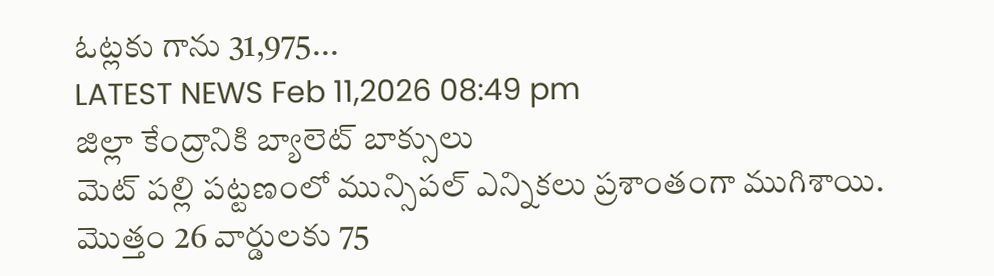ఓట్లకు గాను 31,975...
LATEST NEWS Feb 11,2026 08:49 pm
జిల్లా కేంద్రానికి బ్యాలెట్ బాక్సులు
మెట్ పల్లి పట్టణంలో మున్సిపల్ ఎన్నికలు ప్రశాంతంగా ముగిశాయి. మొత్తం 26 వార్డులకు 75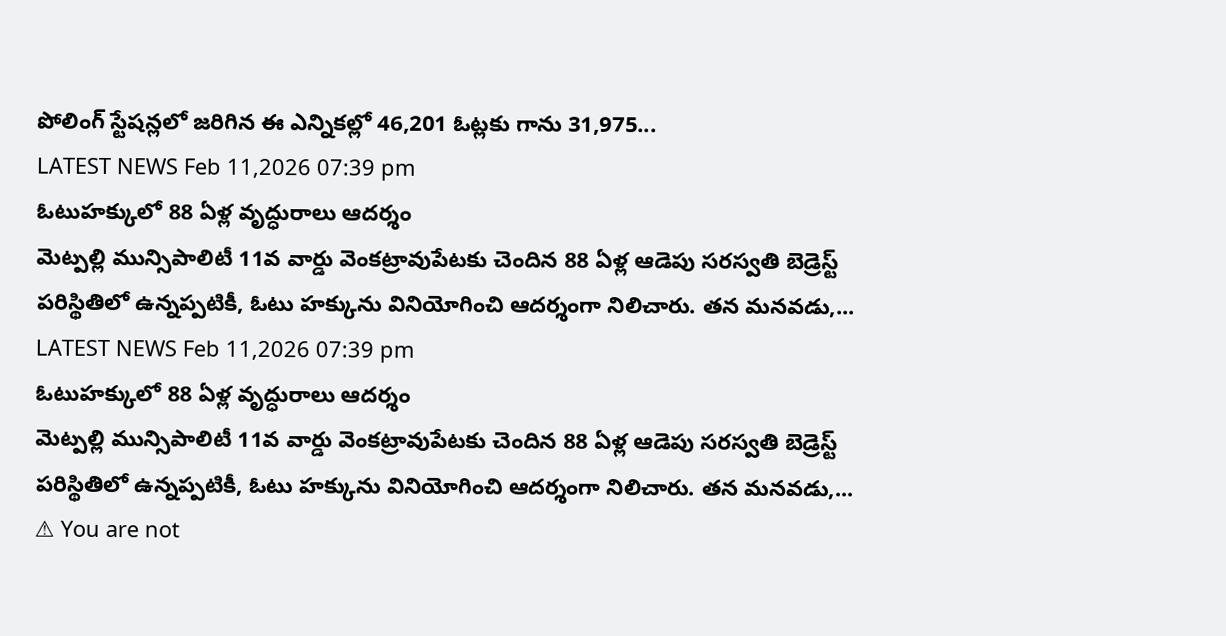పోలింగ్ స్టేషన్లలో జరిగిన ఈ ఎన్నికల్లో 46,201 ఓట్లకు గాను 31,975...
LATEST NEWS Feb 11,2026 07:39 pm
ఓటుహక్కులో 88 ఏళ్ల వృద్ధురాలు ఆదర్శం
మెట్పల్లి మున్సిపాలిటీ 11వ వార్డు వెంకట్రావుపేటకు చెందిన 88 ఏళ్ల ఆడెపు సరస్వతి బెడ్రెస్ట్ పరిస్థితిలో ఉన్నప్పటికీ, ఓటు హక్కును వినియోగించి ఆదర్శంగా నిలిచారు. తన మనవడు,...
LATEST NEWS Feb 11,2026 07:39 pm
ఓటుహక్కులో 88 ఏళ్ల వృద్ధురాలు ఆదర్శం
మెట్పల్లి మున్సిపాలిటీ 11వ వార్డు వెంకట్రావుపేటకు చెందిన 88 ఏళ్ల ఆడెపు సరస్వతి బెడ్రెస్ట్ పరిస్థితిలో ఉన్నప్పటికీ, ఓటు హక్కును వినియోగించి ఆదర్శంగా నిలిచారు. తన మనవడు,...
⚠ You are not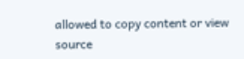allowed to copy content or view source